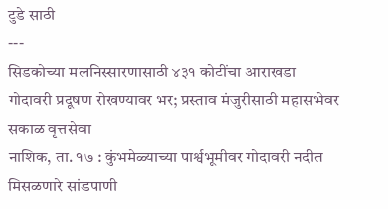टुडे साठी
---
सिडकोच्या मलनिस्सारणासाठी ४३१ कोटींचा आराखडा
गोदावरी प्रदूषण रोखण्यावर भर; प्रस्ताव मंजुरीसाठी महासभेवर
सकाळ वृत्तसेवा
नाशिक, ता. १७ : कुंभमेळ्याच्या पार्श्वभूमीवर गोदावरी नदीत मिसळणारे सांडपाणी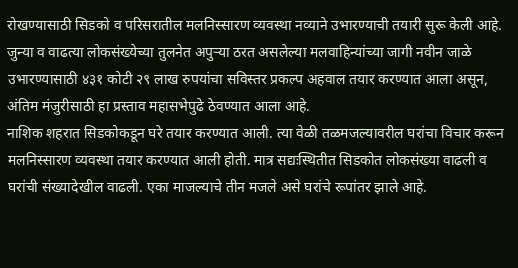रोखण्यासाठी सिडको व परिसरातील मलनिस्सारण व्यवस्था नव्याने उभारण्याची तयारी सुरू केली आहे. जुन्या व वाढत्या लोकसंख्येच्या तुलनेत अपुऱ्या ठरत असलेल्या मलवाहिन्यांच्या जागी नवीन जाळे उभारण्यासाठी ४३१ कोटी २९ लाख रुपयांचा सविस्तर प्रकल्प अहवाल तयार करण्यात आला असून, अंतिम मंजुरीसाठी हा प्रस्ताव महासभेपुढे ठेवण्यात आला आहे.
नाशिक शहरात सिडकोकडून घरे तयार करण्यात आली. त्या वेळी तळमजल्यावरील घरांचा विचार करून मलनिस्सारण व्यवस्था तयार करण्यात आली होती. मात्र सद्यःस्थितीत सिडकोत लोकसंख्या वाढली व घरांची संख्यादेखील वाढली. एका माजल्याचे तीन मजले असे घरांचे रूपांतर झाले आहे.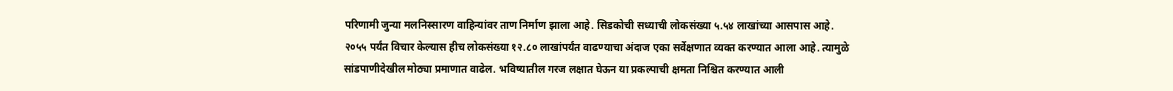परिणामी जुन्या मलनिस्सारण वाहिन्यांवर ताण निर्माण झाला आहे. सिडकोची सध्याची लोकसंख्या ५.५४ लाखांच्या आसपास आहे. २०५५ पर्यंत विचार केल्यास हीच लोकसंख्या १२.८० लाखांपर्यंत वाढण्याचा अंदाज एका सर्वेक्षणात व्यक्त करण्यात आला आहे. त्यामुळे सांडपाणीदेखील मोठ्या प्रमाणात वाढेल. भविष्यातील गरज लक्षात घेऊन या प्रकल्पाची क्षमता निश्चित करण्यात आली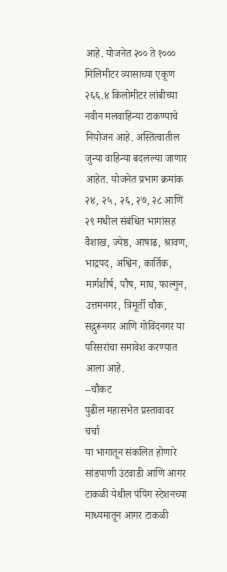आहे. योजनेत २०० ते १००० मिलिमीटर व्यासाच्या एकूण २६६.४ किलोमीटर लांबीच्या नवीन मलवाहिन्या टाकण्याचे नियोजन आहे. अस्तित्वातील जुन्या वाहिन्या बदलल्या जाणार आहेत. योजनेत प्रभाग क्रमांक २४, २५, २६, २७, २८ आणि २९ मधील संबंधित भागांसह वैशाख, ज्येष्ठ, आषाढ, श्रावण, भाद्रपद, अश्विन, कार्तिक, मार्गशीर्ष, पौष, माघ, फाल्गुन, उत्तमनगर, त्रिमूर्ती चौक, सद्गुरूनगर आणि गोविंदनगर या परिसरांचा समावेश करण्यात आला आहे.
--चौकट
पुढील महासभेत प्रस्तावावर चर्चा
या भागातून संकलित होणारे सांडपाणी उंटवाडी आणि आगर टाकळी येथील पंपिंग स्टेशनच्या माध्यमातून आगर टाकळी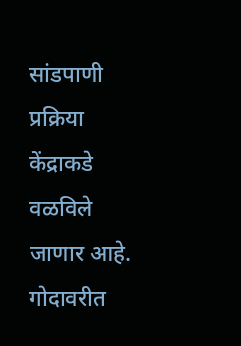सांडपाणी प्रक्रिया केंद्राकडे वळविले जाणार आहे. गोदावरीत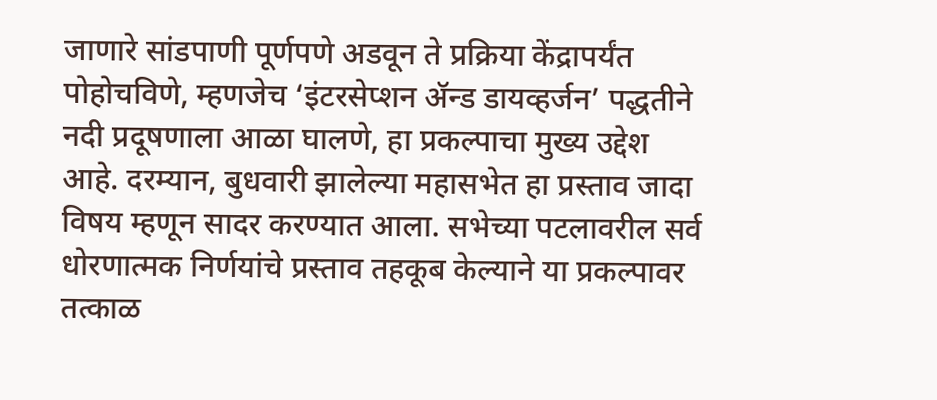जाणारे सांडपाणी पूर्णपणे अडवून ते प्रक्रिया केंद्रापर्यंत पोहोचविणे, म्हणजेच ‘इंटरसेप्शन ॲन्ड डायव्हर्जन’ पद्धतीने नदी प्रदूषणाला आळा घालणे, हा प्रकल्पाचा मुख्य उद्देश आहे. दरम्यान, बुधवारी झालेल्या महासभेत हा प्रस्ताव जादा विषय म्हणून सादर करण्यात आला. सभेच्या पटलावरील सर्व धोरणात्मक निर्णयांचे प्रस्ताव तहकूब केल्याने या प्रकल्पावर तत्काळ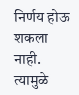निर्णय होऊ शकला नाही. त्यामुळे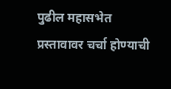पुढील महासभेत प्रस्तावावर चर्चा होण्याची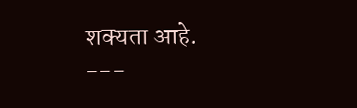शक्यता आहे.
---